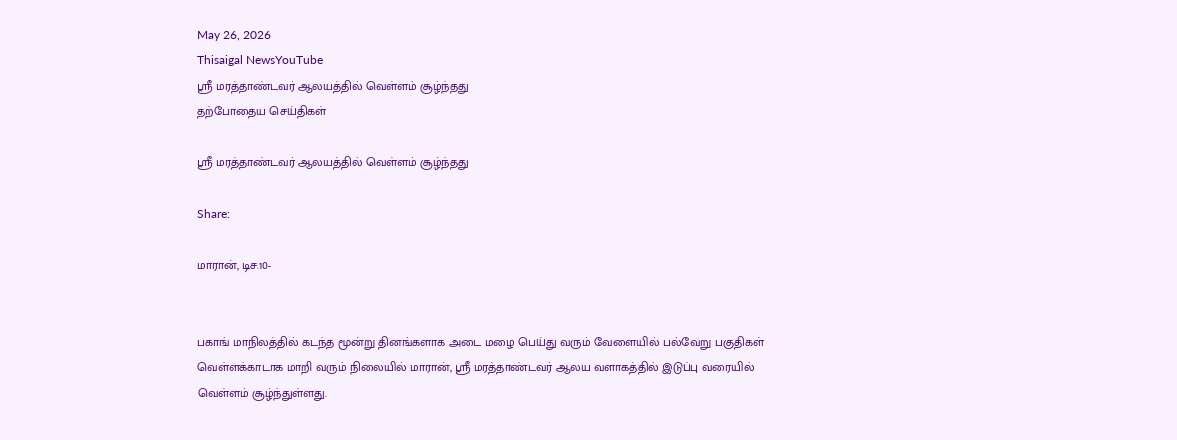May 26, 2026
Thisaigal NewsYouTube
ஸ்ரீ மரத்தாண்டவர் ஆலயத்தில் வெள்ளம் சூழ்ந்தது
தற்போதைய செய்திகள்

ஸ்ரீ மரத்தாண்டவர் ஆலயத்தில் வெள்ளம் சூழ்ந்தது

Share:

மாரான், டிச.10-


பகாங் மாநிலத்தில் கடந்த மூன்று தினங்களாக அடை மழை பெய்து வரும் வேளையில் பல்வேறு பகுதிகள் வெள்ளக்காடாக மாறி வரும் நிலையில் மாரான், ஸ்ரீ மரத்தாண்டவர் ஆலய வளாகத்தில் இடுப்பு வரையில் வெள்ளம் சூழ்ந்துள்ளது.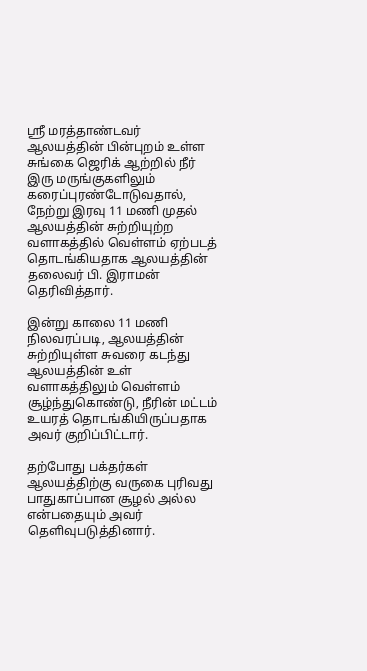ஸ்ரீ மரத்தாண்டவர் ஆலயத்தின் பின்புறம் உள்ள சுங்கை ஜெரிக் ஆற்றில் நீர் இரு மருங்குகளிலும் கரைப்புரண்டோடுவதால், நேற்று இரவு 11 மணி முதல் ஆலயத்தின் சுற்றியுற்ற வளாகத்தில் வெள்ளம் ஏற்படத் தொடங்கியதாக ஆலயத்தின் தலைவர் பி. இராமன் தெரிவித்தார்.

இன்று காலை 11 மணி நிலவரப்படி, ஆலயத்தின் சுற்றியுள்ள சுவரை கடந்து ஆலயத்தின் உள் வளாகத்திலும் வெள்ளம் சூழ்ந்துகொண்டு, நீரின் மட்டம் உயரத் தொடங்கியிருப்பதாக அவர் குறிப்பிட்டார்.

தற்போது பக்தர்கள் ஆலயத்திற்கு வருகை புரிவது பாதுகாப்பான சூழல் அல்ல என்பதையும் அவர் தெளிவுபடுத்தினார்.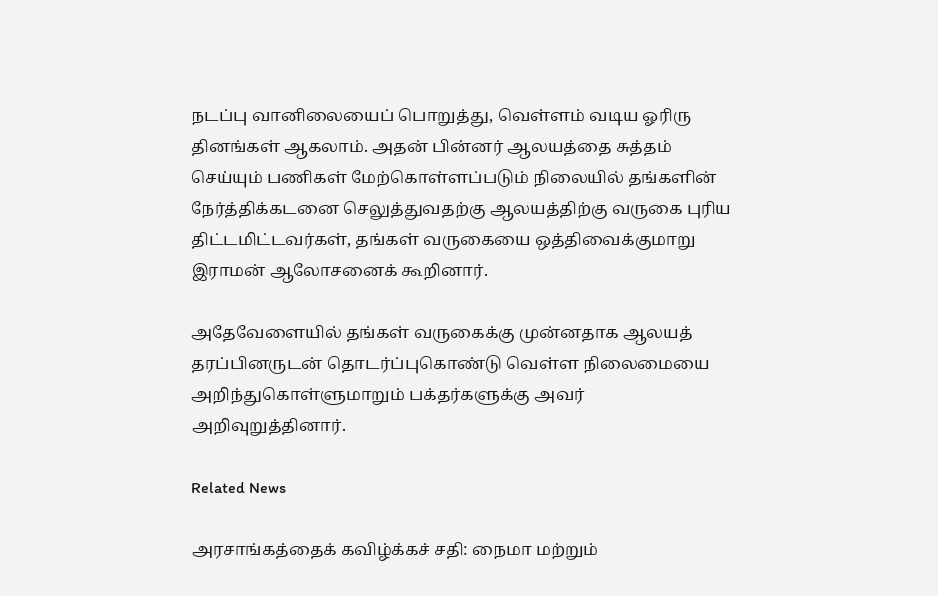நடப்பு வானிலையைப் பொறுத்து, வெள்ளம் வடிய ஓரிரு தினங்கள் ஆகலாம். அதன் பின்னர் ஆலயத்தை சுத்தம் செய்யும் பணிகள் மேற்கொள்ளப்படும் நிலையில் தங்களின் நேர்த்திக்கடனை செலுத்துவதற்கு ஆலயத்திற்கு வருகை புரிய திட்டமிட்டவர்கள், தங்கள் வருகையை ஒத்திவைக்குமாறு இராமன் ஆலோசனைக் கூறினார்.

அதேவேளையில் தங்கள் வருகைக்கு முன்னதாக ஆலயத் தரப்பினருடன் தொடர்ப்புகொண்டு வெள்ள நிலைமையை அறிந்துகொள்ளுமாறும் பக்தர்களுக்கு அவர் அறிவுறுத்தினார்.

Related News

அரசாங்கத்தைக் கவிழ்க்கச் சதி: நைமா மற்றும்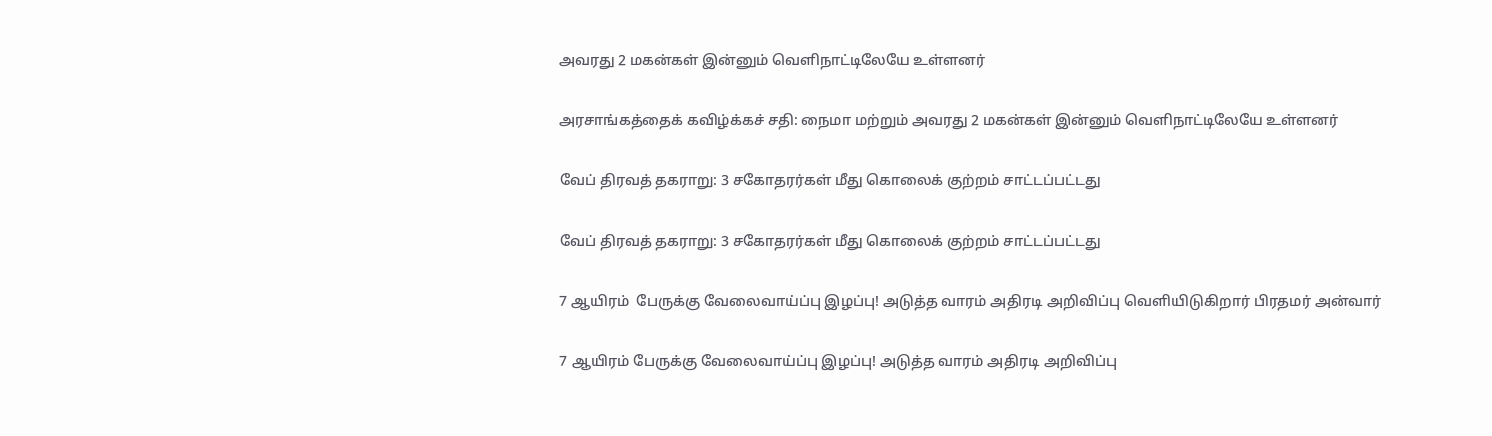அவரது 2 மகன்கள் இன்னும் வெளிநாட்டிலேயே உள்ளனர்

அரசாங்கத்தைக் கவிழ்க்கச் சதி: நைமா மற்றும் அவரது 2 மகன்கள் இன்னும் வெளிநாட்டிலேயே உள்ளனர்

வேப் திரவத் தகராறு: 3 சகோதரர்கள் மீது கொலைக் குற்றம் சாட்டப்பட்டது

வேப் திரவத் தகராறு: 3 சகோதரர்கள் மீது கொலைக் குற்றம் சாட்டப்பட்டது

7 ஆயிரம்  பேருக்கு வேலைவாய்ப்பு இழப்பு! அடுத்த வாரம் அதிரடி அறிவிப்பு வெளியிடுகிறார் பிரதமர் அன்வார்

7 ஆயிரம் பேருக்கு வேலைவாய்ப்பு இழப்பு! அடுத்த வாரம் அதிரடி அறிவிப்பு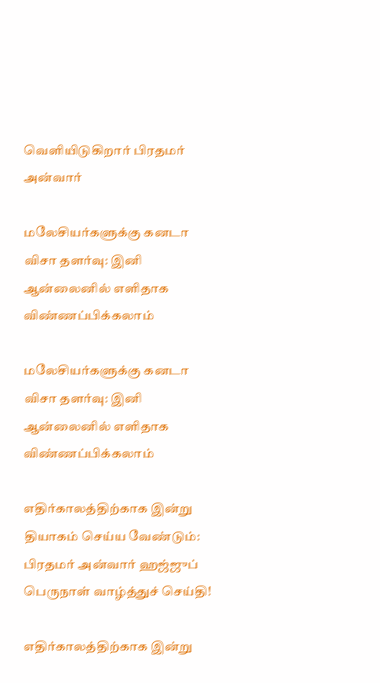வெளியிடுகிறார் பிரதமர் அன்வார்

மலேசியர்களுக்கு கனடா விசா தளர்வு: இனி ஆன்லைனில் எளிதாக விண்ணப்பிக்கலாம்

மலேசியர்களுக்கு கனடா விசா தளர்வு: இனி ஆன்லைனில் எளிதாக விண்ணப்பிக்கலாம்

எதிர்காலத்திற்காக இன்று தியாகம் செய்ய வேண்டும்: பிரதமர் அன்வார் ஹஜ்ஜுப் பெருநாள் வாழ்த்துச் செய்தி!

எதிர்காலத்திற்காக இன்று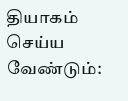தியாகம் செய்ய வேண்டும்: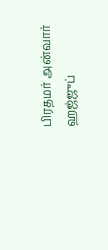பிரதமர் அன்வார் ஹஜ்ஜுப்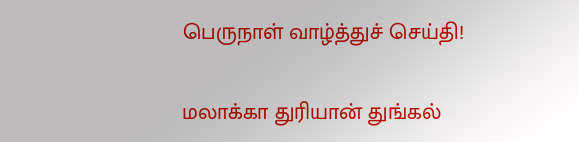பெருநாள் வாழ்த்துச் செய்தி!

மலாக்கா துரியான் துங்கல்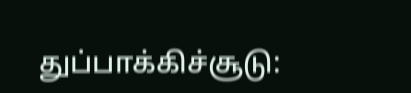துப்பாக்கிச்சூடு: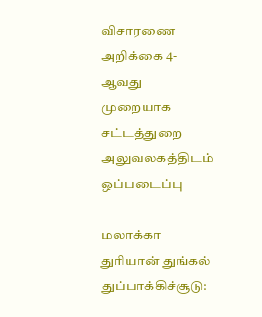விசாரணை அறிக்கை 4-ஆவது முறையாக சட்டத்துறை அலுவலகத்திடம்  ஒப்படைப்பு

மலாக்கா துரியான் துங்கல் துப்பாக்கிச்சூடு: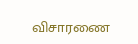விசாரணை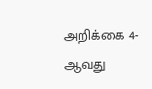அறிக்கை 4-ஆவது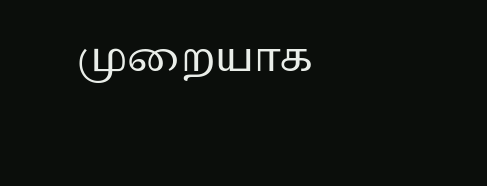முறையாக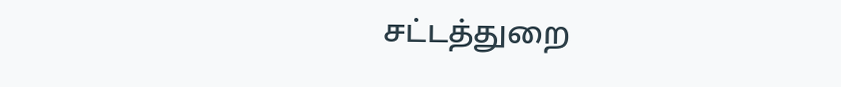சட்டத்துறை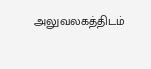அலுவலகத்திடம்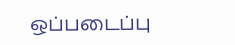ஒப்படைப்பு